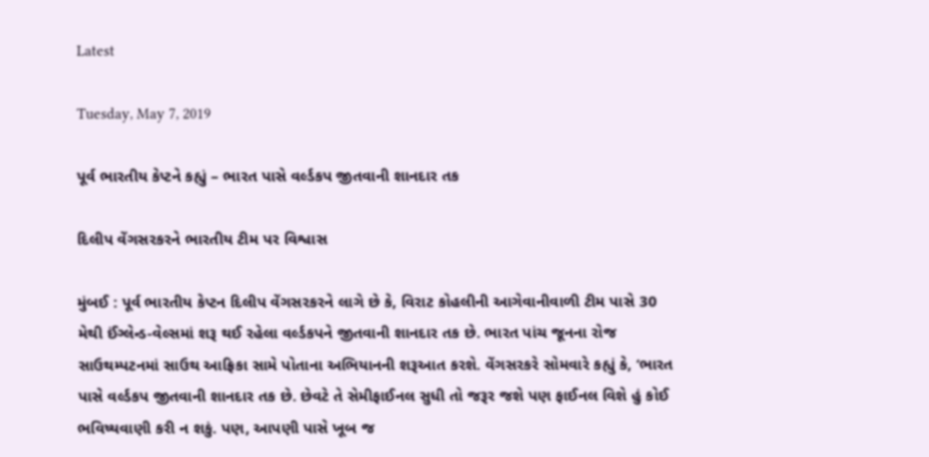Latest

Tuesday, May 7, 2019

પૂર્વ ભારતીય કેપ્ટને કહ્યું – ભારત પાસે વર્લ્ડકપ જીતવાની શાનદાર તક

દિલીપ વેંગસરકરને ભારતીય ટીમ પર વિશ્વાસ

મુંબઈ : પૂર્વ ભારતીય કેપ્ટન દિલીપ વેંગસરકરને લાગે છે કે, વિરાટ કોહલીની આગેવાનીવાળી ટીમ પાસે 30 મેથી ઈંગ્લેન્ડ-વેલ્સમાં શરૂ થઈ રહેલા વર્લ્ડકપને જીતવાની શાનદાર તક છે. ભારત પાંચ જૂનના રોજ સાઉથમ્પટનમાં સાઉથ આફ્રિકા સામે પોતાના અભિયાનની શરૂઆત કરશે. વેંગસરકરે સોમવારે કહ્યું કે, ‘ભારત પાસે વર્લ્ડકપ જીતવાની શાનદાર તક છે. છેવટે તે સેમીફાઈનલ સુધી તો જરૂર જશે પણ ફાઈનલ વિશે હું કોઈ ભવિષ્યવાણી કરી ન શકું. પણ, આપણી પાસે ખૂબ જ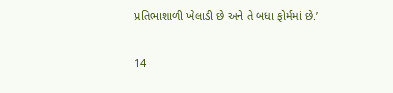પ્રતિભાશાળી ખેલાડી છે અને તે બધા ફોર્મમાં છે.’

14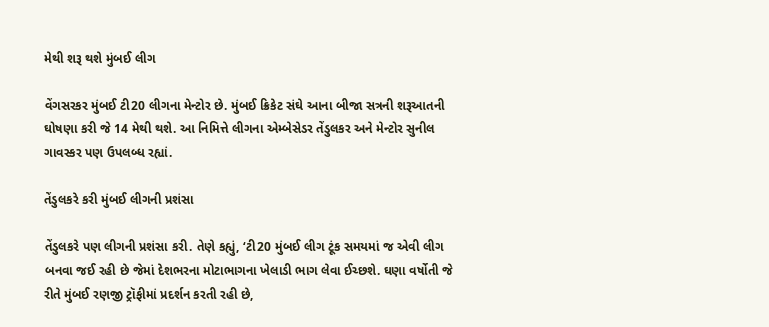મેથી શરૂ થશે મુંબઈ લીગ

વેંગસરકર મુંબઈ ટી20 લીગના મેન્ટોર છે. મુંબઈ ક્રિકેટ સંઘે આના બીજા સત્રની શરૂઆતની ઘોષણા કરી જે 14 મેથી થશે. આ નિમિત્તે લીગના એમ્બેસેડર તેંડુલકર અને મેન્ટોર સુનીલ ગાવસ્કર પણ ઉપલબ્ધ રહ્યાં.

તેંડુલકરે કરી મુંબઈ લીગની પ્રશંસા

તેંડુલકરે પણ લીગની પ્રશંસા કરી. તેણે કહ્યું, ‘ટી20 મુંબઈ લીગ ટૂંક સમયમાં જ એવી લીગ બનવા જઈ રહી છે જેમાં દેશભરના મોટાભાગના ખેલાડી ભાગ લેવા ઈચ્છશે. ઘણા વર્ષોતી જે રીતે મુંબઈ રણજી ટ્રૉફીમાં પ્રદર્શન કરતી રહી છે,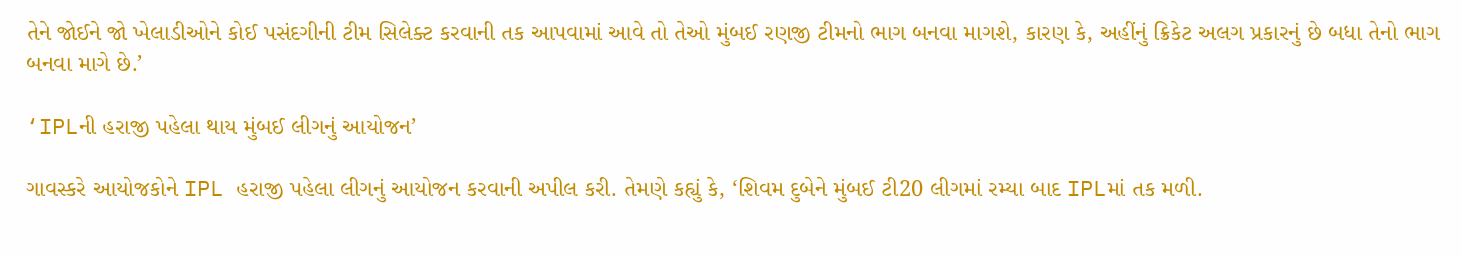તેને જોઈને જો ખેલાડીઓને કોઈ પસંદગીની ટીમ સિલેક્ટ કરવાની તક આપવામાં આવે તો તેઓ મુંબઈ રણજી ટીમનો ભાગ બનવા માગશે, કારણ કે, અહીંનું ક્રિકેટ અલગ પ્રકારનું છે બધા તેનો ભાગ બનવા માગે છે.’

‘IPLની હરાજી પહેલા થાય મુંબઈ લીગનું આયોજન’

ગાવસ્કરે આયોજકોને IPL હરાજી પહેલા લીગનું આયોજન કરવાની અપીલ કરી. તેમણે કહ્યું કે, ‘શિવમ દુબેને મુંબઈ ટી20 લીગમાં રમ્યા બાદ IPLમાં તક મળી.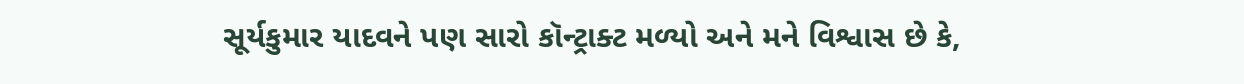સૂર્યકુમાર યાદવને પણ સારો કૉન્ટ્રાક્ટ મળ્યો અને મને વિશ્વાસ છે કે,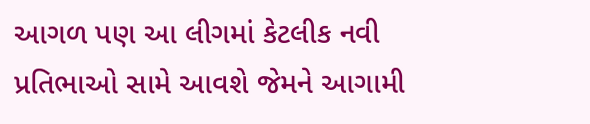આગળ પણ આ લીગમાં કેટલીક નવી પ્રતિભાઓ સામે આવશે જેમને આગામી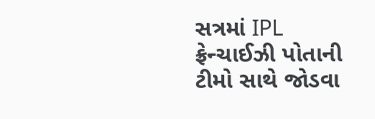સત્રમાં IPL ફ્રેન્ચાઈઝી પોતાની ટીમો સાથે જોડવા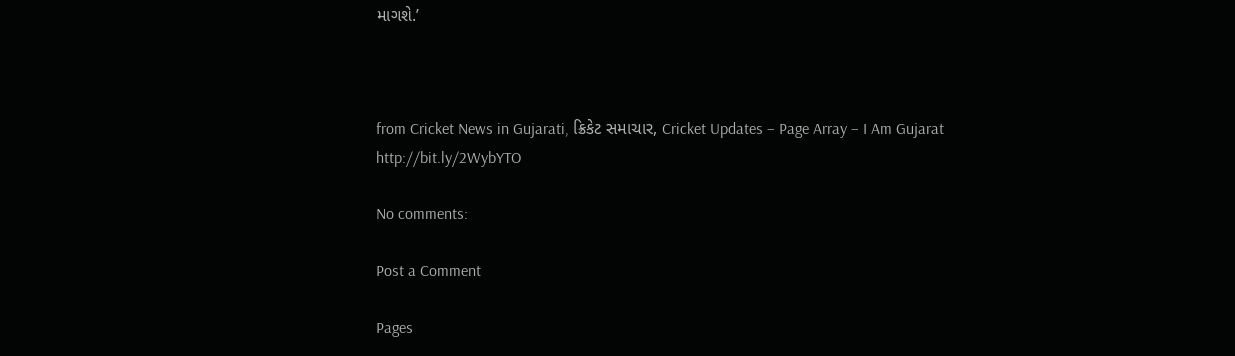માગશે.’



from Cricket News in Gujarati, ક્રિકેટ સમાચાર, Cricket Updates – Page Array – I Am Gujarat http://bit.ly/2WybYTO

No comments:

Post a Comment

Pages